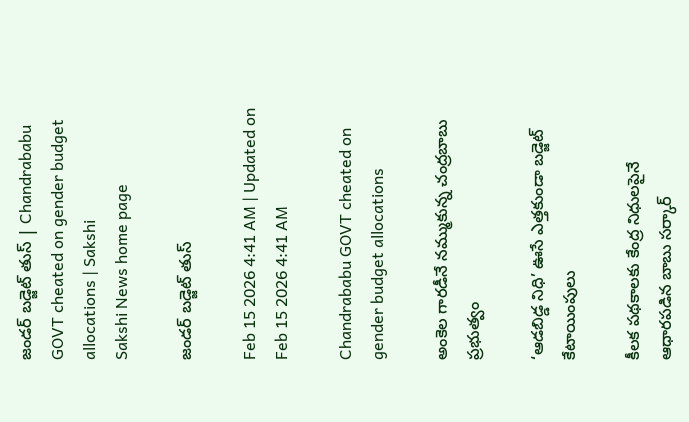జండర్‌ బడ్జెట్‌ తుస్‌ | Chandrababu GOVT cheated on gender budget allocations | Sakshi
Sakshi News home page

జండర్‌ బడ్జెట్‌ తుస్‌

Feb 15 2026 4:41 AM | Updated on Feb 15 2026 4:41 AM

Chandrababu GOVT cheated on gender budget allocations

అంకెల గారడీనే నమ్ముకున్న చంద్రబాబు ప్రభుత్వం

‘ఆడబిడ్డ నిధి’ ఊసే ఎత్తకుండా బడ్జెట్‌ కేటాయింపులు

కీలక పథకాలకు కేంద్ర నిధులపైనే ఆధారపడిన బాబు సర్కార్‌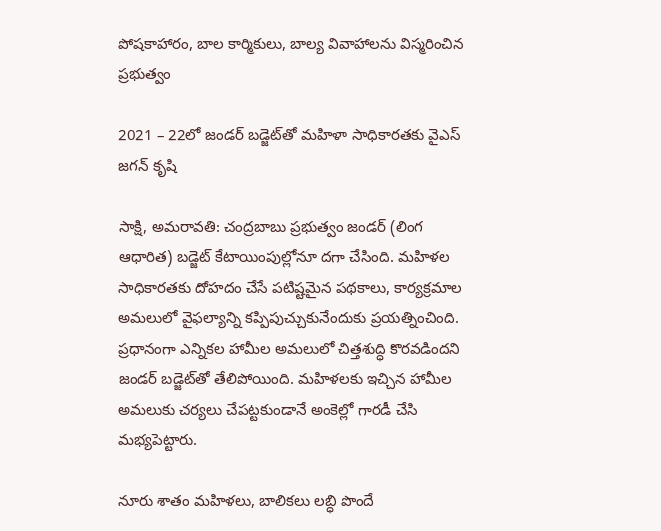పోషకాహారం, బాల కార్మికులు, బాల్య వివాహాలను విస్మరించిన ప్రభుత్వం

2021 – 22లో జండర్‌ బడ్జెట్‌తో మహిళా సాధికారతకు వైఎస్‌ జగన్‌ కృషి

సాక్షి, అమరావతి: చంద్రబాబు ప్రభుత్వం జండర్‌ (లింగ ఆధారిత) బడ్జెట్‌ కేటాయింపుల్లోనూ దగా చేసింది. మహిళల సాధికారతకు దోహదం చేసే పటిష్టమైన పథకాలు, కార్యక్రమాల అమలులో వైఫల్యాన్ని కప్పిపుచ్చుకునేందుకు ప్రయత్నించింది. ప్రధానంగా ఎన్నికల హామీల అమలులో చిత్తశుద్ధి కొరవడిందని జండర్‌ బడ్జెట్‌తో తేలిపోయింది. మహిళలకు ఇచ్చిన హామీల అమలుకు చర్యలు చేపట్టకుండానే అంకెల్లో గారడీ చేసి మభ్యపెట్టారు.

నూరు శాతం మహిళలు, బాలికలు లబ్ధి పొందే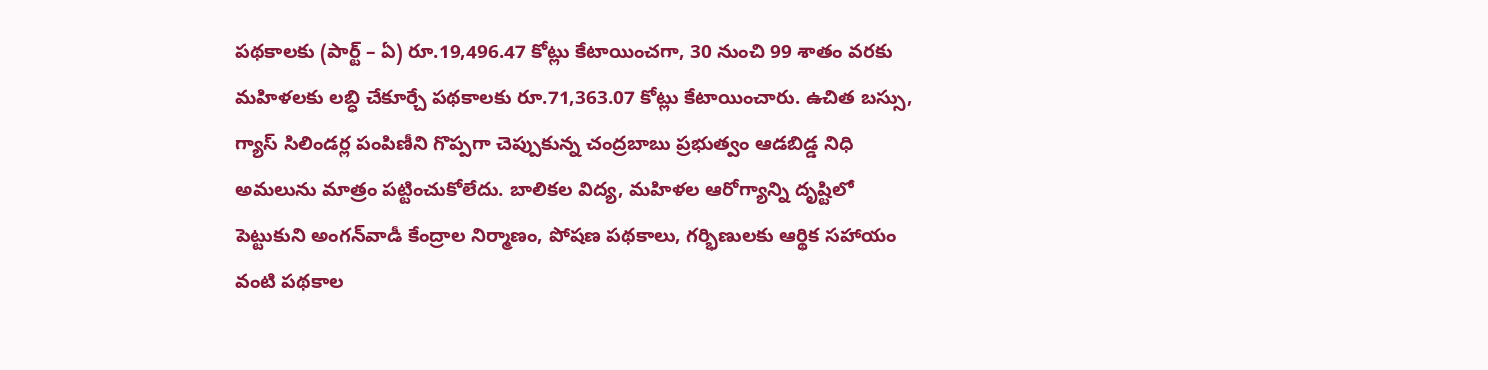పథకాలకు (పార్ట్‌ – ఏ) రూ.19,496.47 కోట్లు కేటాయించగా, 30 నుంచి 99 శాతం వరకు మహిళలకు లబ్ధి చేకూర్చే పథకాలకు రూ.71,363.07 కోట్లు కేటాయించారు. ఉచిత బస్సు, గ్యాస్‌ సిలిండర్ల పంపిణీని గొప్పగా చెప్పుకున్న చంద్రబాబు ప్రభుత్వం ఆడబిడ్డ నిధి అమలును మాత్రం పట్టించుకోలేదు. బాలికల విద్య, మహిళల ఆరోగ్యాన్ని దృష్టిలో పెట్టుకుని అంగన్‌వాడీ కేంద్రాల నిర్మాణం, పోషణ పథకాలు, గర్భిణులకు ఆర్థిక సహాయం వంటి పథకాల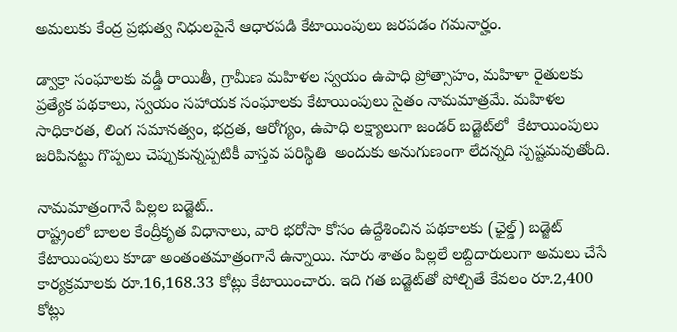అమలుకు కేంద్ర ప్రభుత్వ నిధులపైనే ఆధారపడి కేటాయింపులు జరపడం గమనార్హం.

డ్వాక్రా సంఘాలకు వడ్డీ రాయితీ, గ్రామీణ మహిళల స్వయం ఉపాధి ప్రోత్సాహం, మహిళా రైతులకు ప్రత్యేక పథకాలు, స్వయం సహాయక సంఘాలకు కేటాయింపులు సైతం నామమాత్రమే. మహిళల సాధికారత, లింగ సమానత్వం, భద్రత, ఆరోగ్యం, ఉపాధి లక్ష్యాలుగా జండర్‌ బడ్జెట్‌లో  కేటాయింపులు జరిపినట్టు గొప్పలు చెప్పుకున్నప్పటికీ వాస్తవ పరిస్థితి  అందుకు అనుగుణంగా లేదన్నది స్పష్టమవుతోంది.

నామమాత్రంగానే పిల్లల బడ్జెట్‌..
రాష్ట్రంలో బాలల కేంద్రీకృత విధానాలు, వారి భరోసా కోసం ఉద్దేశించిన పథకాలకు (ఛైల్డ్‌) బడ్జెట్‌ కేటాయింపులు కూడా అంతంతమాత్రంగానే ఉన్నాయి. నూరు శాతం పిల్లలే లబ్దిదారులుగా అమలు చేసే కార్యక్రమాలకు రూ.16,168.33 కోట్లు కేటాయించారు. ఇది గత బడ్జెట్‌తో పోల్చితే కేవలం రూ.2,400 కోట్లు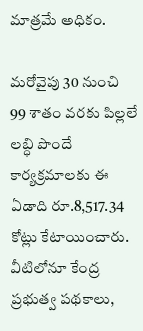మాత్రమే అధికం.

మరోవైపు 30 నుంచి 99 శాతం వరకు పిల్లలే లబ్ధి పొందే కార్యక్రమాలకు ఈ ఏడాది రూ.8,517.34 కోట్లు కేటాయించారు. వీటిలోనూ కేంద్ర ప్రభుత్వ పథకాలు,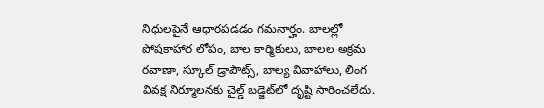నిధులపైనే ఆధారపడడం గమనార్హం. బాలల్లో పోషకాహార లోపం, బాల కార్మికులు, బాలల అక్రమ రవాణా, స్కూల్‌ డ్రాపౌట్స్, బాల్య వివాహాలు, లింగ వివక్ష నిర్మూలనకు చైల్డ్‌ బడ్జెట్‌లో దృష్టి సారించలేదు.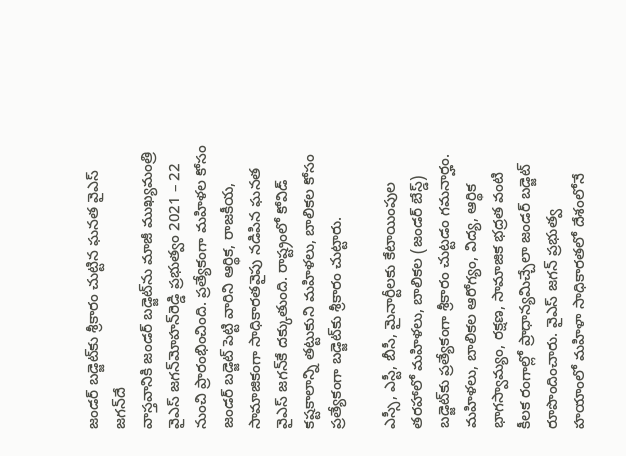జండర్‌ బడ్జెట్‌కు శ్రీకారం చుట్టిన ఘనత వైఎస్‌ జగన్‌దే
వాస్తవానికి జండర్‌ బడ్జెట్‌ను మాజీ ముఖ్యమంత్రి వైఎస్‌ జగన్‌మోహన్‌రెడ్డి ప్రభుత్వం 2021 – 22 నుంచి ప్రారంభించింది. ప్రత్యేకంగా మహిళల కోసం జండర్‌ బడ్జెట్‌ పెట్టి వారిని ఆర్థిక, రాజకీయ, సామాజికంగా సాధికారతవైపు నడిపిన ఘనత వైఎస్‌ జగన్‌కే దక్కుతుంది. రాష్ట్రంలో కోవిడ్‌ కష్టకాలాన్ని తట్టుకుని మహిళలు, బాలికల కోసం ప్రత్యేకంగా బడ్జెట్‌కు శ్రీకారం చుట్టారు.

ఎస్సీ, ఎస్టీ, బీసీ, మైనార్టీలకు కేటాయింపుల తరహాలో మహిళలు, బాలికల (జండర్‌ బేస్డ్‌) బడ్జెట్‌కు ప్రత్యేకంగా శ్రీకారం చుట్టడం గమనార్హం. మహిళలు, బాలికల ఆరోగ్యం, విద్య, ఆర్థిక భాగస్వామ్యం, రక్షణ, సామాజిక భద్రత వంటి కీలక రంగాల్లో ప్రాధాన్యమిచ్చేలా జండర్‌ బడ్జెట్‌ రూపొందించారు. వైఎస్‌ జగన్‌ ప్రభుత్వ హయాంలో మహిళా సాధికారతలో దేశంలోనే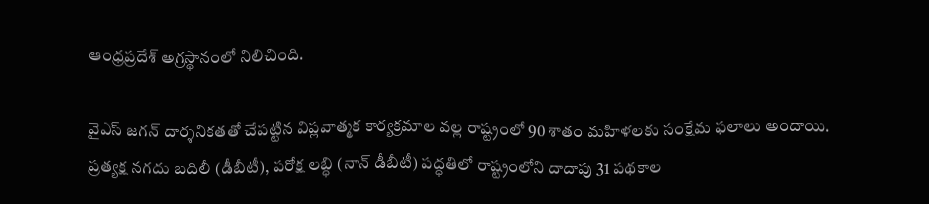ఆంధ్రప్రదేశ్‌ అగ్రస్థానంలో నిలిచింది.

వైఎస్‌ జగన్‌ దార్శనికతతో చేపట్టిన విప్లవాత్మక కార్యక్రమాల వల్ల రాష్ట్రంలో 90 శాతం మహిళలకు సంక్షేమ ఫలాలు అందాయి. ప్రత్యక్ష నగదు బదిలీ (డీబీటీ), పరోక్ష లబ్ధి (నాన్‌ డీబీటీ) పద్ధతిలో రాష్ట్రంలోని దాదాపు 31 పథకాల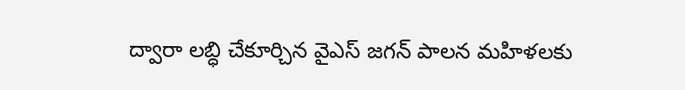ద్వారా లబ్ధి చేకూర్చిన వైఎస్‌ జగన్‌ పాలన మహిళలకు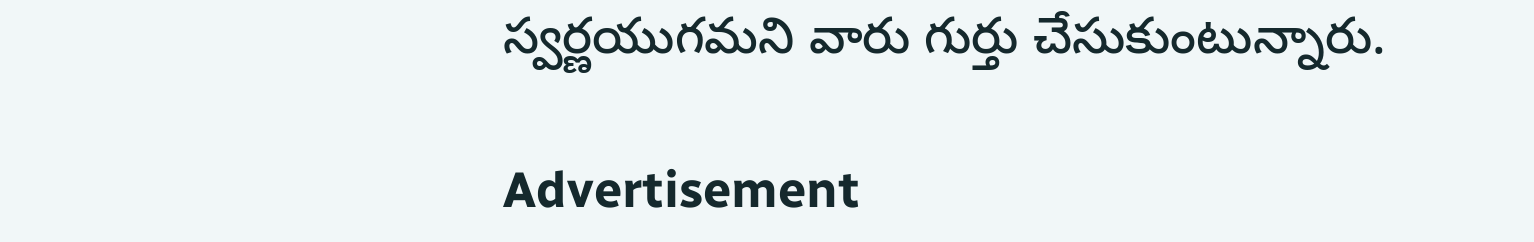స్వర్ణయుగమని వారు గుర్తు చేసుకుంటున్నారు.

Advertisement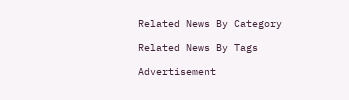Related News By Category

Related News By Tags

Advertisement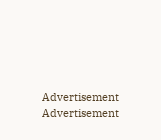Advertisement
Advertisement